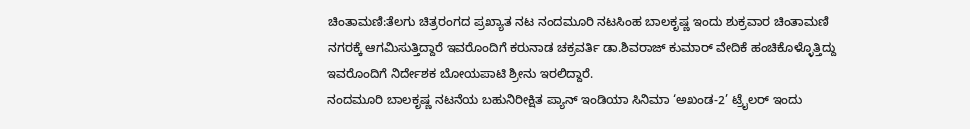ಚಿಂತಾಮಣಿ:ತೆಲಗು ಚಿತ್ರರಂಗದ ಪ್ರಖ್ಯಾತ ನಟ ನಂದಮೂರಿ ನಟಸಿಂಹ ಬಾಲಕೃಷ್ಣ ಇಂದು ಶುಕ್ರವಾರ ಚಿಂತಾಮಣಿ ನಗರಕ್ಕೆ ಆಗಮಿಸುತ್ತಿದ್ದಾರೆ ಇವರೊಂದಿಗೆ ಕರುನಾಡ ಚಕ್ರವರ್ತಿ ಡಾ.ಶಿವರಾಜ್ ಕುಮಾರ್ ವೇದಿಕೆ ಹಂಚಿಕೊಳ್ಳೊತ್ತಿದ್ದು ಇವರೊಂದಿಗೆ ನಿರ್ದೇಶಕ ಬೋಯಪಾಟಿ ಶ್ರೀನು ಇರಲಿದ್ದಾರೆ.
ನಂದಮೂರಿ ಬಾಲಕೃಷ್ಣ ನಟನೆಯ ಬಹುನಿರೀಕ್ಷಿತ ಪ್ಯಾನ್ ಇಂಡಿಯಾ ಸಿನಿಮಾ ‘ಅಖಂಡ-2’ ಟ್ರೈಲರ್ ಇಂದು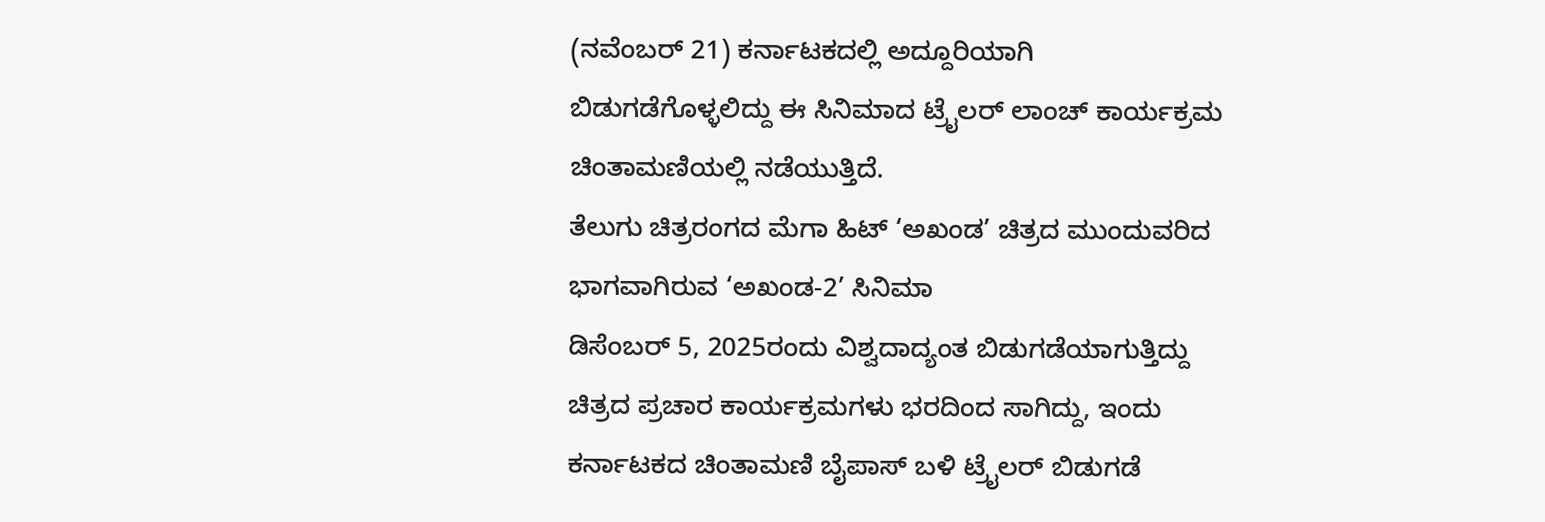(ನವೆಂಬರ್ 21) ಕರ್ನಾಟಕದಲ್ಲಿ ಅದ್ದೂರಿಯಾಗಿ ಬಿಡುಗಡೆಗೊಳ್ಳಲಿದ್ದು ಈ ಸಿನಿಮಾದ ಟ್ರೈಲರ್ ಲಾಂಚ್ ಕಾರ್ಯಕ್ರಮ ಚಿಂತಾಮಣಿಯಲ್ಲಿ ನಡೆಯುತ್ತಿದೆ.
ತೆಲುಗು ಚಿತ್ರರಂಗದ ಮೆಗಾ ಹಿಟ್ ‘ಅಖಂಡ’ ಚಿತ್ರದ ಮುಂದುವರಿದ ಭಾಗವಾಗಿರುವ ‘ಅಖಂಡ-2’ ಸಿನಿಮಾ
ಡಿಸೆಂಬರ್ 5, 2025ರಂದು ವಿಶ್ವದಾದ್ಯಂತ ಬಿಡುಗಡೆಯಾಗುತ್ತಿದ್ದು ಚಿತ್ರದ ಪ್ರಚಾರ ಕಾರ್ಯಕ್ರಮಗಳು ಭರದಿಂದ ಸಾಗಿದ್ದು, ಇಂದು ಕರ್ನಾಟಕದ ಚಿಂತಾಮಣಿ ಬೈಪಾಸ್ ಬಳಿ ಟ್ರೈಲರ್ ಬಿಡುಗಡೆ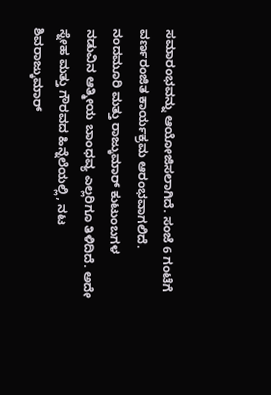ಸಮಾರಂಭವನ್ನು ಆಯೋಜಿಸಲಾಗಿದೆ. ಸಂಜೆ 6 ಗಂಟೆಗೆ ವರ್ಣರಂಜಿತ ಕಾರ್ಯಕ್ರಮ ಆರಂಭವಾಗಲಿದೆ.
ನಂದಮೂರಿ ಮತ್ತು ರಾಜ್ಕುಮಾರ್ ಕುಟುಂಬಗಳ ನಡುವಿನ ಆತ್ಮೀಯ ಬಾಂಧವ್ಯ ಎಲ್ಲರಿಗೂ ತಿಳಿದಿದೆ. ಅದೇ ಸ್ನೇಹ ಮತ್ತು ಗೌರವದ ಹಿನ್ನೆಲೆಯಲ್ಲಿ, ನಟ ಶಿವರಾಜ್ಕುಮಾರ್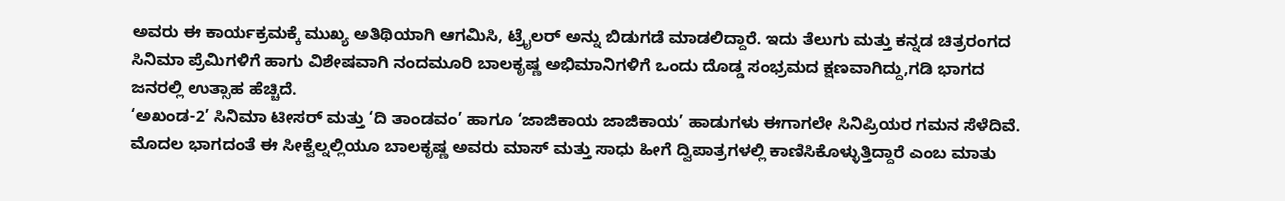ಅವರು ಈ ಕಾರ್ಯಕ್ರಮಕ್ಕೆ ಮುಖ್ಯ ಅತಿಥಿಯಾಗಿ ಆಗಮಿಸಿ, ಟ್ರೈಲರ್ ಅನ್ನು ಬಿಡುಗಡೆ ಮಾಡಲಿದ್ದಾರೆ. ಇದು ತೆಲುಗು ಮತ್ತು ಕನ್ನಡ ಚಿತ್ರರಂಗದ ಸಿನಿಮಾ ಪ್ರೆಮಿಗಳಿಗೆ ಹಾಗು ವಿಶೇಷವಾಗಿ ನಂದಮೂರಿ ಬಾಲಕೃಷ್ಣ ಅಭಿಮಾನಿಗಳಿಗೆ ಒಂದು ದೊಡ್ಡ ಸಂಭ್ರಮದ ಕ್ಷಣವಾಗಿದ್ದು,ಗಡಿ ಭಾಗದ ಜನರಲ್ಲಿ ಉತ್ಸಾಹ ಹೆಚ್ಚಿದೆ.
‘ಅಖಂಡ-2’ ಸಿನಿಮಾ ಟೀಸರ್ ಮತ್ತು ‘ದಿ ತಾಂಡವಂ’ ಹಾಗೂ ‘ಜಾಜಿಕಾಯ ಜಾಜಿಕಾಯ’ ಹಾಡುಗಳು ಈಗಾಗಲೇ ಸಿನಿಪ್ರಿಯರ ಗಮನ ಸೆಳೆದಿವೆ. ಮೊದಲ ಭಾಗದಂತೆ ಈ ಸೀಕ್ವೆಲ್ನಲ್ಲಿಯೂ ಬಾಲಕೃಷ್ಣ ಅವರು ಮಾಸ್ ಮತ್ತು ಸಾಧು ಹೀಗೆ ದ್ವಿಪಾತ್ರಗಳಲ್ಲಿ ಕಾಣಿಸಿಕೊಳ್ಳುತ್ತಿದ್ದಾರೆ ಎಂಬ ಮಾತು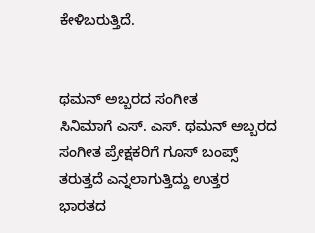ಕೇಳಿಬರುತ್ತಿದೆ.


ಥಮನ್ ಅಬ್ಬರದ ಸಂಗೀತ
ಸಿನಿಮಾಗೆ ಎಸ್. ಎಸ್. ಥಮನ್ ಅಬ್ಬರದ ಸಂಗೀತ ಪ್ರೇಕ್ಷಕರಿಗೆ ಗೂಸ್ ಬಂಪ್ಸ್ ತರುತ್ತದೆ ಎನ್ನಲಾಗುತ್ತಿದ್ದು ಉತ್ತರ ಭಾರತದ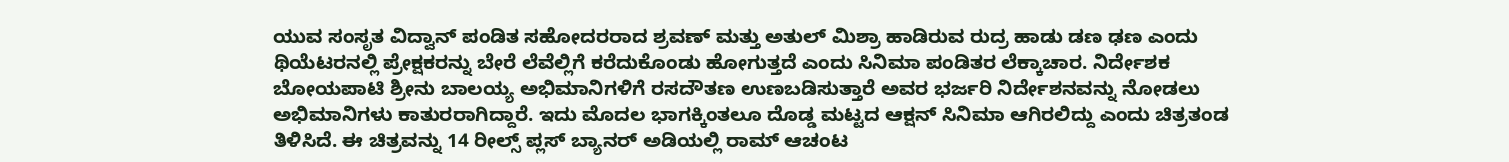ಯುವ ಸಂಸೃತ ವಿದ್ವಾನ್ ಪಂಡಿತ ಸಹೋದರರಾದ ಶ್ರವಣ್ ಮತ್ತು ಅತುಲ್ ಮಿಶ್ರಾ ಹಾಡಿರುವ ರುದ್ರ ಹಾಡು ಡಣ ಢಣ ಎಂದು ಥಿಯೆಟರನಲ್ಲಿ ಪ್ರೇಕ್ಷಕರನ್ನು ಬೇರೆ ಲೆವೆಲ್ಲಿಗೆ ಕರೆದುಕೊಂಡು ಹೋಗುತ್ತದೆ ಎಂದು ಸಿನಿಮಾ ಪಂಡಿತರ ಲೆಕ್ಕಾಚಾರ. ನಿರ್ದೇಶಕ ಬೋಯಪಾಟಿ ಶ್ರೀನು ಬಾಲಯ್ಯ ಅಭಿಮಾನಿಗಳಿಗೆ ರಸದೌತಣ ಉಣಬಡಿಸುತ್ತಾರೆ ಅವರ ಭರ್ಜರಿ ನಿರ್ದೇಶನವನ್ನು ನೋಡಲು ಅಭಿಮಾನಿಗಳು ಕಾತುರರಾಗಿದ್ದಾರೆ. ಇದು ಮೊದಲ ಭಾಗಕ್ಕಿಂತಲೂ ದೊಡ್ಡ ಮಟ್ಟದ ಆಕ್ಷನ್ ಸಿನಿಮಾ ಆಗಿರಲಿದ್ದು ಎಂದು ಚಿತ್ರತಂಡ ತಿಳಿಸಿದೆ. ಈ ಚಿತ್ರವನ್ನು 14 ರೀಲ್ಸ್ ಪ್ಲಸ್ ಬ್ಯಾನರ್ ಅಡಿಯಲ್ಲಿ ರಾಮ್ ಆಚಂಟ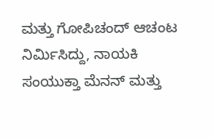ಮತ್ತು ಗೋಪಿಚಂದ್ ಆಚಂಟ ನಿರ್ಮಿಸಿದ್ದು, ನಾಯಕಿ ಸಂಯುಕ್ತಾ ಮೆನನ್ ಮತ್ತು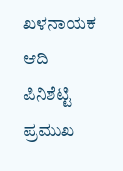ಖಳನಾಯಕ ಆದಿ ಪಿನಿಶೆಟ್ಟಿ ಪ್ರಮುಖ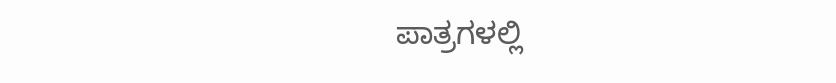ಪಾತ್ರಗಳಲ್ಲಿ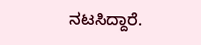ನಟಸಿದ್ದಾರೆ.